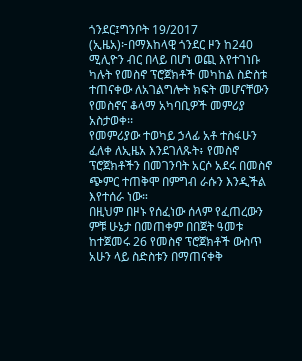ጎንደር፤ግንቦት 19/2017 (ኢዜአ)፦በማእከላዊ ጎንደር ዞን ከ240 ሚሊዮን ብር በላይ በሆነ ወጪ እየተገነቡ ካሉት የመስኖ ፕሮጀክቶች መካከል ስድስቱ ተጠናቀው ለአገልግሎት ክፍት መሆናቸውን የመስኖና ቆላማ አካባቢዎች መምሪያ አስታወቀ፡፡
የመምሪያው ተወካይ ኃላፊ አቶ ተስፋሁን ፈለቀ ለኢዜአ እንደገለጹት፥ የመስኖ ፕሮጀክቶችን በመገንባት አርሶ አደሩ በመስኖ ጭምር ተጠቅሞ በምግብ ራሱን እንዲችል እየተሰራ ነው።
በዚህም በዞኑ የሰፈነው ሰላም የፈጠረውን ምቹ ሁኔታ በመጠቀም በበጀት ዓመቱ ከተጀመሩ 26 የመስኖ ፕሮጀክቶች ውስጥ አሁን ላይ ስድስቱን በማጠናቀቅ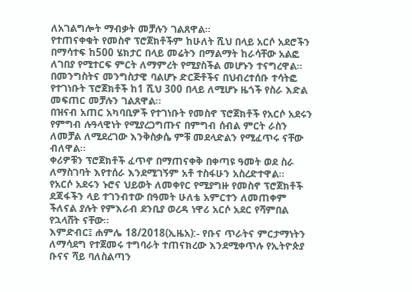ለአገልግሎት ማብቃት መቻሉን ገልጸዋል።
የተጠናቀቁት የመስኖ ፕሮጀክቶችም ከሁለት ሺህ በላይ አርሶ አደሮችን በማሳተፍ ከ500 ሄክታር በላይ መሬትን በማልማት ከራሳቸው አልፎ ለገበያ የሚተርፍ ምርት ለማምረት የሚያስችል መሆኑን ተናግረዋል።
በመንግስትና መንግስታዊ ባልሆኑ ድርጅቶችና በህብረተሰቡ ተሳትፎ የተገነቡት ፕሮጀክቶች ከ1 ሺህ 300 በላይ ለሚሆኑ ዜጎች የስራ እድል መፍጠር መቻሉን ገልጸዋል፡፡
በዝናብ አጠር አካባቢዎች የተገነቡት የመስኖ ፕሮጀክቶች የአርሶ አደሩን የምግብ ሉዓላዊነት የሚያረጋግጡና በምግብ ሰብል ምርት ራስን ለመቻል ለሚደረገው እንቅስቃሴ ምቹ መደላድልን የሚፈጥሩ ናቸው ብለዋል፡፡
ቀሪዎቹን ፕሮጀክቶች ፈጥኖ በማጠናቀቅ በቀጣዩ ዓመት ወደ ስራ ለማስገባት እየተሰራ እንደሚገኝም አቶ ተስፋሁን አስረድተዋል።
የአርሶ አደሩን ኑሮና ህይወት ለመቀየር የሚያግዙ የመስኖ ፕሮጀክቶች ደጃፋችን ላይ ተገንብተው በዓመት ሁለቴ አምርተን ለመጠቀም ችለናል ያሉት የምእራብ ደንቢያ ወረዳ ነዋሪ አርሶ አደር የሻምበል የኋላሸት ናቸው፡፡
እምድብር፤ ሐምሌ 18/2018(ኢዜአ):- የቡና ጥራትና ምርታማነትን ለማሳደግ የተጀመሩ ተግባራት ተጠናክረው እንደሚቀጥሉ የኢትዮጵያ ቡናና ሻይ ባለስልጣን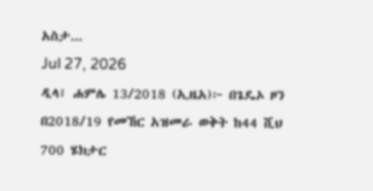አስታ...
Jul 27, 2026
ዲላ፤ ሐምሌ 13/2018 (ኢዜአ)፦ በጌዴኦ ዞን በ2018/19 የመኸር አዝመራ ወቅት ከ44 ሺህ 700 ሄክታር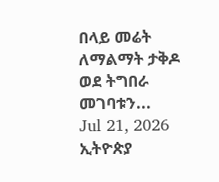በላይ መሬት ለማልማት ታቅዶ ወደ ትግበራ መገባቱን...
Jul 21, 2026
ኢትዮጵያ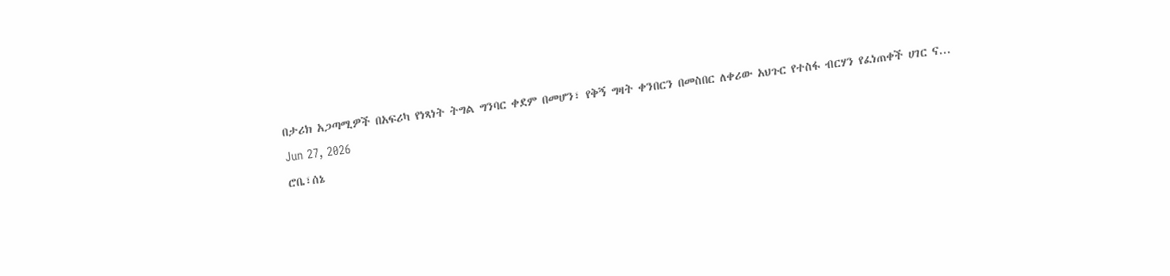በታሪክ አጋጣሚዎች በአፍሪካ የነጻነት ትግል ግንባር ቀደም በመሆን፣ የቅኝ ግዛት ቀንበርን በመስበር ለቀሪው አህጉር የተስፋ ብርሃን የፈነጠቀች ሀገር ና...
Jun 27, 2026
ሮቤ፣ሰኔ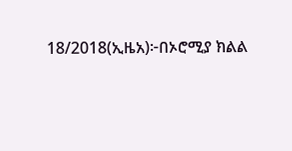18/2018(ኢዜአ)፦በኦሮሚያ ክልል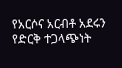የአርሶና አርብቶ አደሩን የድርቅ ተጋላጭነት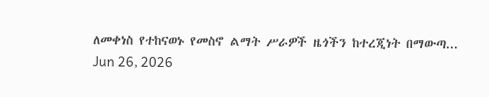ለመቀነስ የተከናወኑ የመስኖ ልማት ሥራዎች ዜጎችን ከተረጂነት በማውጣ...
Jun 26, 2026